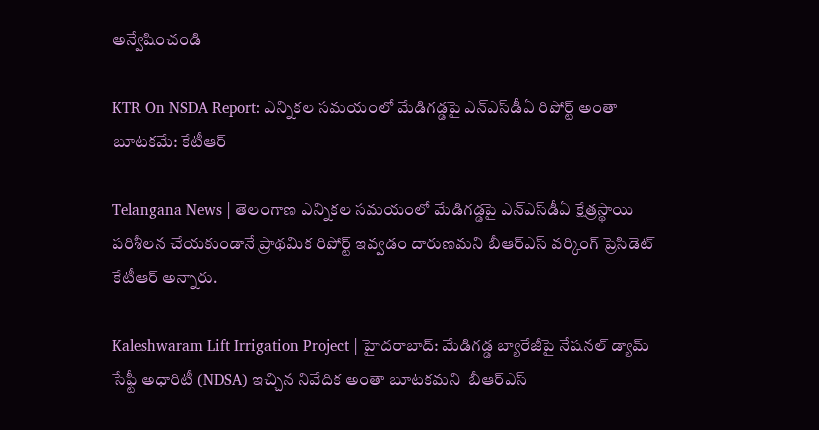అన్వేషించండి

KTR On NSDA Report: ఎన్నికల సమయంలో మేడిగడ్డపై ఎన్‌ఎస్‌డీఏ రిపోర్ట్ అంతా బూటకమే: కేటీఆర్

Telangana News | తెలంగాణ ఎన్నికల సమయంలో మేడిగడ్డపై ఎన్‌ఎస్‌డీఏ క్షేత్రస్థాయి పరిశీలన చేయకుండానే ప్రాథమిక రిపోర్ట్ ఇవ్వడం దారుణమని బీఆర్ఎస్ వర్కింగ్ ప్రెసిడెట్ కేటీఆర్ అన్నారు.

Kaleshwaram Lift Irrigation Project | హైదరాబాద్: మేడిగడ్డ బ్యారేజీపై నేషనల్ డ్యామ్ సేఫ్టీ అధారిటీ (NDSA) ఇచ్చిన నివేదిక అంతా బూటకమని  బీఆర్ఎస్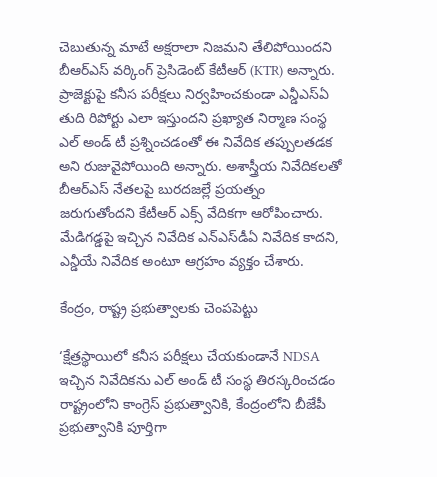చెబుతున్న మాటే అక్షరాలా నిజమని తేలిపోయిందని బీఆర్ఎస్ వర్కింగ్ ప్రెసిడెంట్ కేటీఆర్ (KTR) అన్నారు. ప్రాజెక్టుపై కనీస పరీక్షలు నిర్వహించకుండా ఎన్డీఎస్ఏ తుది రిపోర్టు ఎలా ఇస్తుందని ప్రఖ్యాత నిర్మాణ సంస్థ ఎల్ అండ్ టీ ప్రశ్నించడంతో ఈ నివేదిక తప్పులతడక అని రుజువైపోయింది అన్నారు. అశాస్త్రీయ నివేదికలతో బీఆర్ఎస్ నేతలపై బురదజల్లే ప్రయత్నం జరుగుతోందని కేటీఆర్ ఎక్స్ వేదికగా ఆరోపించారు. మేడిగడ్డపై ఇచ్చిన నివేదిక ఎన్‌ఎస్‌డీఏ నివేదిక కాదని, ఎన్డీయే నివేదిక అంటూ ఆగ్రహం వ్యక్తం చేశారు.

కేంద్రం, రాష్ట్ర ప్రభుత్వాలకు చెంపపెట్టు

‘క్షేత్రస్థాయిలో కనీస పరీక్షలు చేయకుండానే NDSA ఇచ్చిన నివేదికను ఎల్ అండ్ టీ సంస్థ తిరస్కరించడం రాష్ట్రంలోని కాంగ్రెస్ ప్రభుత్వానికి, కేంద్రంలోని బీజేపీ ప్రభుత్వానికి పూర్తిగా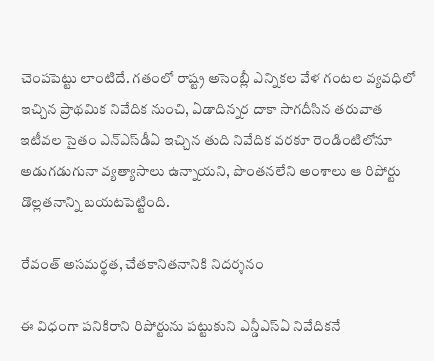చెంపపెట్టు లాంటిదే. గతంలో రాష్ట్ర అసెంబ్లీ ఎన్నికల వేళ గంటల వ్యవధిలో ఇచ్చిన ప్రాథమిక నివేదిక నుంచి, ఏడాదిన్నర దాకా సాగదీసిన తరువాత ఇటీవల సైతం ఎన్‌ఎస్‌డీఏ ఇచ్చిన తుది నివేదిక వరకూ రెండింటిలోనూ అడుగడుగునా వ్యత్యాసాలు ఉన్నాయని, పొంతనలేని అంశాలు ఆ రిపోర్టు డొల్లతనాన్ని బయటపెట్టింది.

రేవంత్ అసమర్థత, చేతకానితనానికి నిదర్శనం

ఈ విధంగా పనికిరాని రిపోర్టును పట్టుకుని ఎన్డీఎస్ఏ నివేదికనే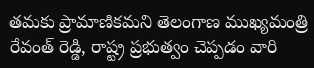తమకు ప్రామాణికమని తెలంగాణ ముఖ్యమంత్రి రేవంత్ రెడ్డి, రాష్ట్ర ప్రభుత్వం చెప్పడం వారి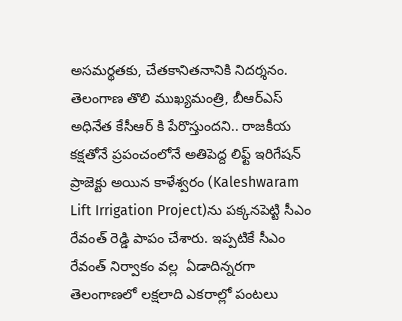అసమర్థతకు, చేతకానితనానికి నిదర్శనం. తెలంగాణ తొలి ముఖ్యమంత్రి, బీఆర్ఎస్ అధినేత కేసీఆర్ కి పేరొస్తుందని.. రాజకీయ కక్షతోనే ప్రపంచంలోనే అతిపెద్ద లిఫ్ట్ ఇరిగేషన్ ప్రాజెక్టు అయిన కాళేశ్వరం (Kaleshwaram Lift Irrigation Project)ను పక్కనపెట్టి సీఎం రేవంత్ రెడ్డి పాపం చేశారు. ఇప్పటికే సీఎం రేవంత్ నిర్వాకం వల్ల  ఏడాదిన్నరగా తెలంగాణలో లక్షలాది ఎకరాల్లో పంటలు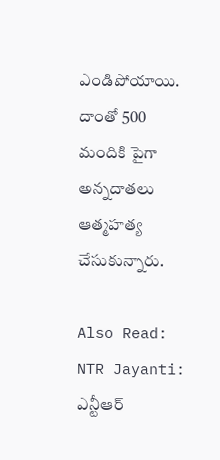ఎండిపోయాయి. దాంతో 500 మందికి పైగా అన్నదాతలు ఆత్మహత్య చేసుకున్నారు.

Also Read: NTR Jayanti: ఎన్టీఆర్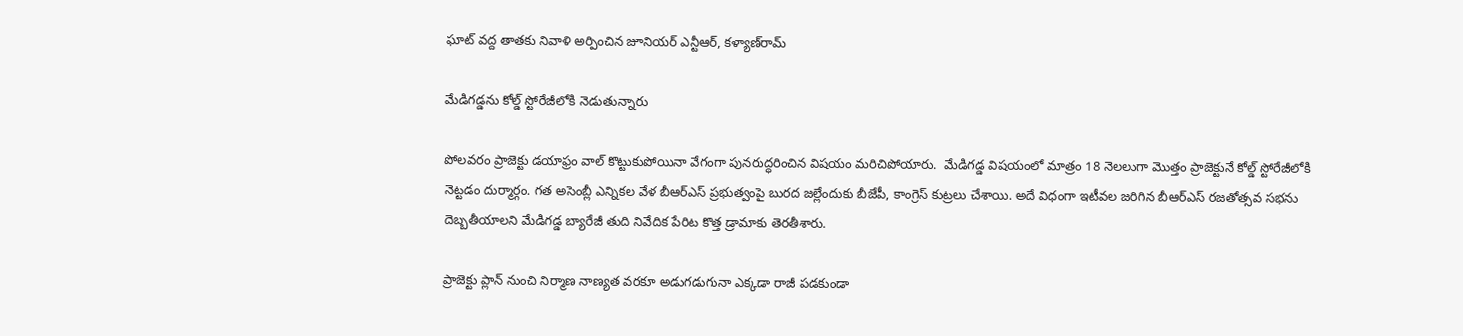ఘాట్ వద్ద తాతకు నివాళి అర్పించిన జూనియర్ ఎన్టీఆర్, కళ్యాణ్‌రామ్

మేడిగడ్డను కోల్డ్ స్టోరేజీలోకి నెడుతున్నారు

పోలవరం ప్రాజెక్టు డయాఫ్రం వాల్ కొట్టుకుపోయినా వేగంగా పునరుద్ధరించిన విషయం మరిచిపోయారు.  మేడిగడ్డ విషయంలో మాత్రం 18 నెలలుగా మొత్తం ప్రాజెక్టునే కోల్డ్ స్టోరేజీలోకి నెట్టడం దుర్మార్గం. గత అసెంబ్లీ ఎన్నికల వేళ బీఆర్ఎస్ ప్రభుత్వంపై బురద జల్లేందుకు బీజేపీ, కాంగ్రెస్ కుట్రలు చేశాయి. అదే విధంగా ఇటీవల జరిగిన బీఆర్ఎస్ రజతోత్సవ సభను దెబ్బతీయాలని మేడిగడ్డ బ్యారేజీ తుది నివేదిక పేరిట కొత్త డ్రామాకు తెరతీశారు.

ప్రాజెక్టు ప్లాన్ నుంచి నిర్మాణ నాణ్యత వరకూ అడుగడుగునా ఎక్కడా రాజీ పడకుండా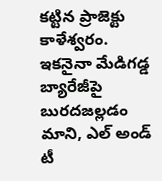కట్టిన ప్రాజెక్టు కాళేశ్వరం. ఇకనైనా మేడిగడ్డ బ్యారేజీపై బురదజల్లడం మాని, ఎల్ అండ్ టీ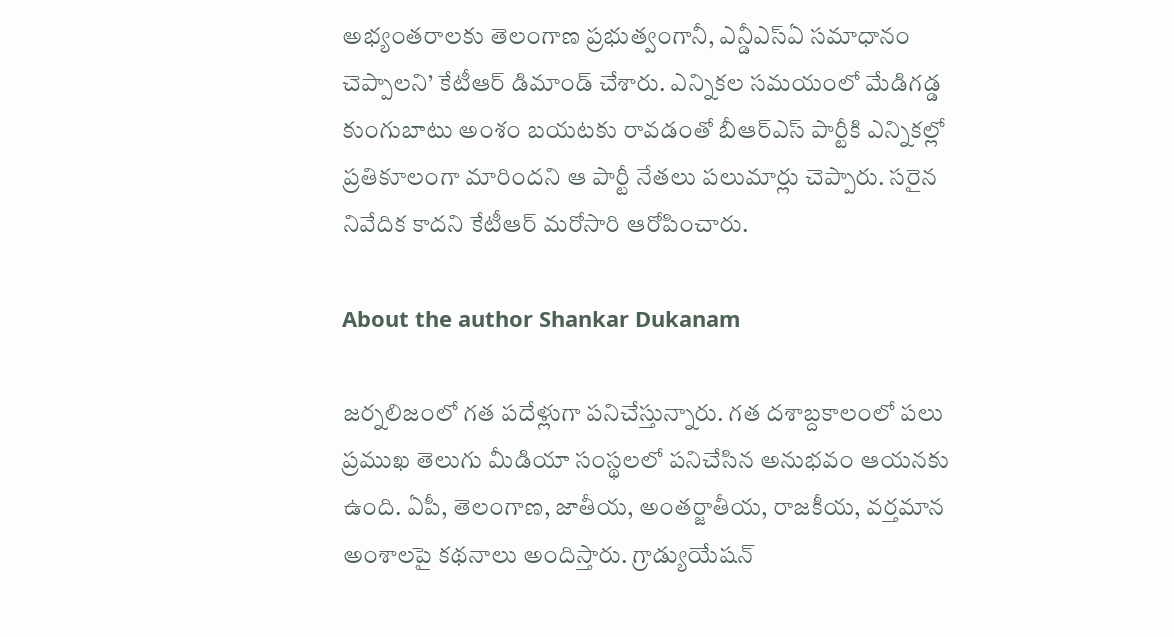అభ్యంతరాలకు తెలంగాణ ప్రభుత్వంగానీ, ఎన్డీఎస్ఏ సమాధానం చెప్పాలని’ కేటీఆర్ డిమాండ్ చేశారు. ఎన్నికల సమయంలో మేడిగడ్డ కుంగుబాటు అంశం బయటకు రావడంతో బీఆర్ఎస్ పార్టీకి ఎన్నికల్లో ప్రతికూలంగా మారిందని ఆ పార్టీ నేతలు పలుమార్లు చెప్పారు. సరైన నివేదిక కాదని కేటీఆర్ మరోసారి ఆరోపించారు.

About the author Shankar Dukanam

జర్నలిజంలో గత పదేళ్లుగా పనిచేస్తున్నారు. గత దశాబ్దకాలంలో పలు ప్రముఖ తెలుగు మీడియా సంస్థలలో పనిచేసిన అనుభవం ఆయనకు ఉంది. ఏపీ, తెలంగాణ, జాతీయ, అంతర్జాతీయ, రాజకీయ, వర్తమాన అంశాలపై కథనాలు అందిస్తారు. గ్రాడ్యుయేషన్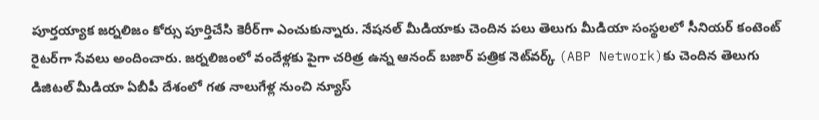పూర్తయ్యాక జర్నలిజం కోర్సు పూర్తిచేసి కెరీర్‌గా ఎంచుకున్నారు. నేషనల్ మీడియాకు చెందిన పలు తెలుగు మీడియా సంస్థలలో సీనియర్ కంటెంట్ రైటర్‌గా సేవలు అందించారు. జర్నలిజంలో వందేళ్లకు పైగా చరిత్ర ఉన్న ఆనంద్ బజార్ పత్రిక నెట్‌వర్క్ (ABP Network)కు చెందిన తెలుగు డిజిటల్ మీడియా ఏబీపీ దేశంలో గత నాలుగేళ్ల నుంచి న్యూస్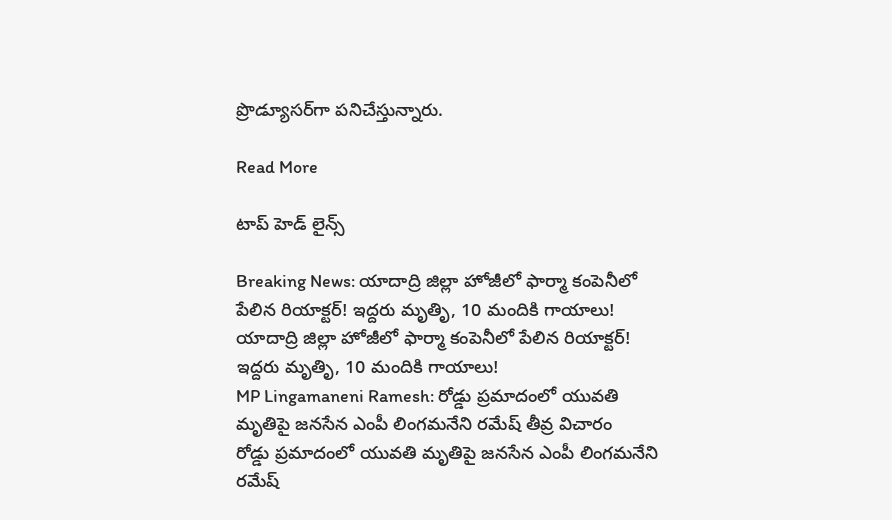ప్రొడ్యూసర్‌గా పనిచేస్తున్నారు.

Read More

టాప్ హెడ్ లైన్స్

Breaking News: యాదాద్రి జిల్లా హోజీలో ఫార్మా కంపెనీలో పేలిన రియాక్టర్! ఇద్దరు మృతిృ, 10 మందికి గాయాలు!
యాదాద్రి జిల్లా హోజీలో ఫార్మా కంపెనీలో పేలిన రియాక్టర్! ఇద్దరు మృతిృ, 10 మందికి గాయాలు!
MP Lingamaneni Ramesh: రోడ్డు ప్రమాదంలో యువతి మృతిపై జనసేన ఎంపీ లింగమనేని రమేష్ తీవ్ర విచారం
రోడ్డు ప్రమాదంలో యువతి మృతిపై జనసేన ఎంపీ లింగమనేని రమేష్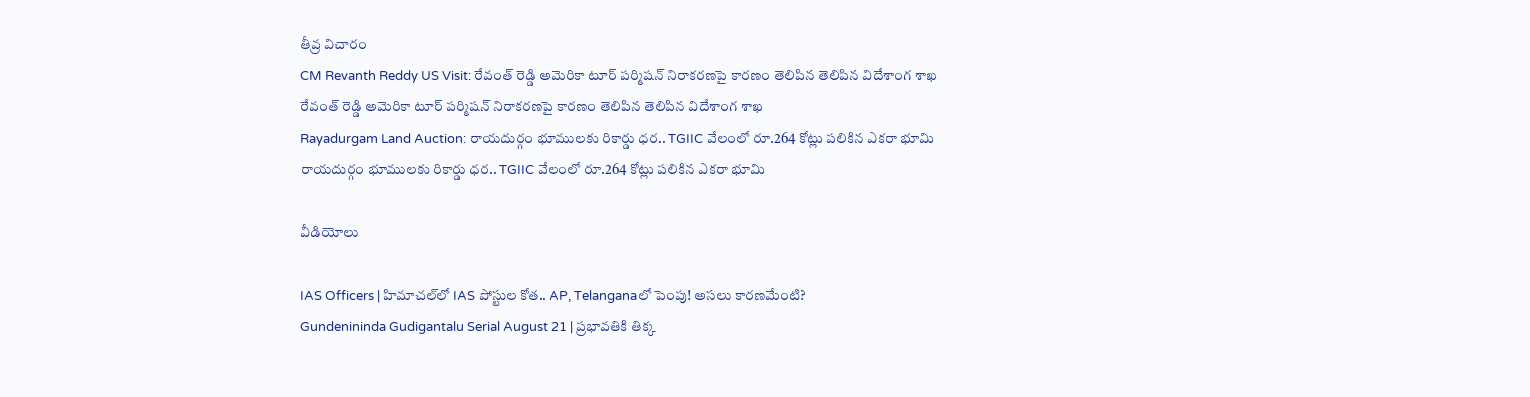తీవ్ర విచారం
CM Revanth Reddy US Visit: రేవంత్ రెడ్డి అమెరికా టూర్ పర్మిషన్ నిరాకరణపై కారణం తెలిపిన తెలిపిన విదేశాంగ శాఖ
రేవంత్ రెడ్డి అమెరికా టూర్ పర్మిషన్ నిరాకరణపై కారణం తెలిపిన తెలిపిన విదేశాంగ శాఖ
Rayadurgam Land Auction: రాయదుర్గం భూములకు రికార్డు ధర.. TGIIC వేలంలో రూ.264 కోట్లు పలికిన ఎకరా భూమి
రాయదుర్గం భూములకు రికార్డు ధర.. TGIIC వేలంలో రూ.264 కోట్లు పలికిన ఎకరా భూమి

వీడియోలు

IAS Officers | హిమాచల్‌లో IAS పోస్టుల కోత.. AP, Telanganaలో పెంపు! అసలు కారణమేంటి?
Gundenininda Gudigantalu Serial August 21 | ప్రభావతికి తిక్క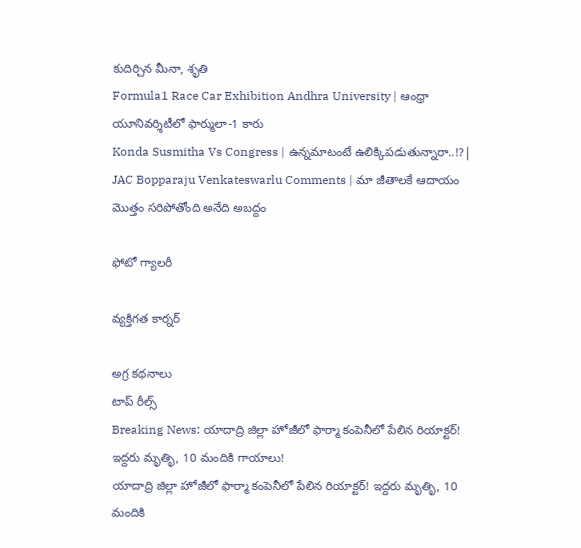కుదిర్చిన మీనా, శృతి
Formula1 Race Car Exhibition Andhra University | ఆంధ్రా యూనివర్శిటీలో ఫార్ములా-1 కారు
Konda Susmitha Vs Congress | ఉన్నమాటంటే ఉలిక్కిపడుతున్నారా..!?|
JAC Bopparaju Venkateswarlu Comments | మా జీతాలకే ఆదాయం మొత్తం సరిపోతోంది అనేది అబద్దం

ఫోటో గ్యాలరీ

వ్యక్తిగత కార్నర్

అగ్ర కథనాలు
టాప్ రీల్స్
Breaking News: యాదాద్రి జిల్లా హోజీలో ఫార్మా కంపెనీలో పేలిన రియాక్టర్! ఇద్దరు మృతిృ, 10 మందికి గాయాలు!
యాదాద్రి జిల్లా హోజీలో ఫార్మా కంపెనీలో పేలిన రియాక్టర్! ఇద్దరు మృతిృ, 10 మందికి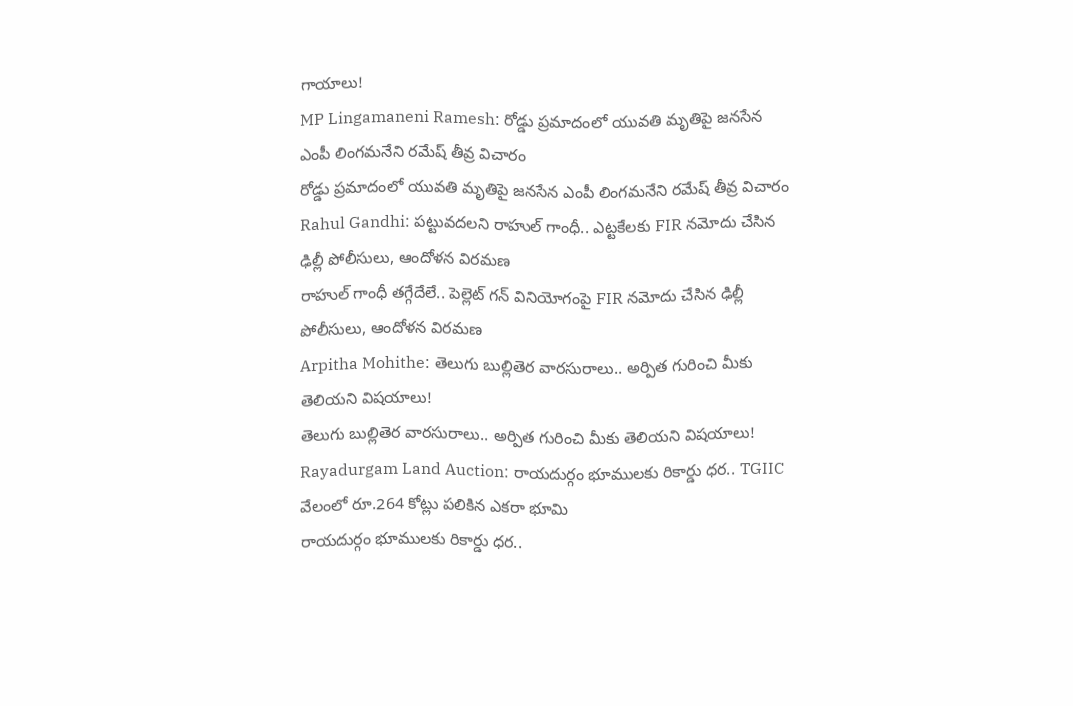గాయాలు!
MP Lingamaneni Ramesh: రోడ్డు ప్రమాదంలో యువతి మృతిపై జనసేన ఎంపీ లింగమనేని రమేష్ తీవ్ర విచారం
రోడ్డు ప్రమాదంలో యువతి మృతిపై జనసేన ఎంపీ లింగమనేని రమేష్ తీవ్ర విచారం
Rahul Gandhi: పట్టువదలని రాహుల్ గాంధీ.. ఎట్టకేలకు FIR నమోదు చేసిన ఢిల్లీ పోలీసులు, ఆందోళన విరమణ
రాహుల్ గాంధీ తగ్గేదేలే.. పెల్లెట్ గన్ వినియోగంపై FIR నమోదు చేసిన ఢిల్లీ పోలీసులు, ఆందోళన విరమణ
Arpitha Mohithe: తెలుగు బుల్లితెర వారసురాలు.. అర్పిత గురించి మీకు తెలియని విషయాలు!
తెలుగు బుల్లితెర వారసురాలు.. అర్పిత గురించి మీకు తెలియని విషయాలు!
Rayadurgam Land Auction: రాయదుర్గం భూములకు రికార్డు ధర.. TGIIC వేలంలో రూ.264 కోట్లు పలికిన ఎకరా భూమి
రాయదుర్గం భూములకు రికార్డు ధర..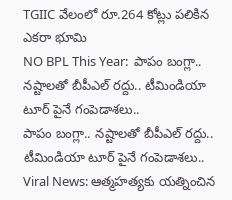TGIIC వేలంలో రూ.264 కోట్లు పలికిన ఎకరా భూమి
NO BPL This Year:  పాపం బంగ్లా.. న‌ష్టాల‌తో బీపీఎల్ ర‌ద్దు.. టీమిండియా టూర్ పైనే గంపెడాశలు..
పాపం బంగ్లా.. న‌ష్టాల‌తో బీపీఎల్ ర‌ద్దు.. టీమిండియా టూర్ పైనే గంపెడాశలు..
Viral News: ఆత్మహత్యకు యత్నించిన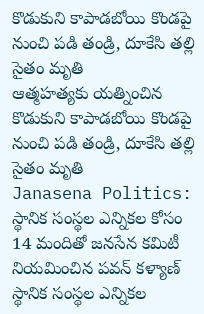కొడుకుని కాపాడబోయి కొండపై నుంచి పడి తండ్రి, దూకేసి తల్లి సైతం మృతి
ఆత్మహత్యకు యత్నించిన కొడుకుని కాపాడబోయి కొండపై నుంచి పడి తండ్రి, దూకేసి తల్లి సైతం మృతి
Janasena Politics: స్థానిక సంస్థల ఎన్నికల కోసం 14 మందితో జనసేన కమిటీ నియమించిన పవన్ కళ్యాణ్
స్థానిక సంస్థల ఎన్నికల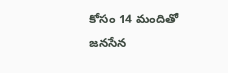కోసం 14 మందితో జనసేన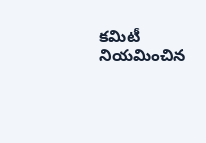కమిటీ నియమించిన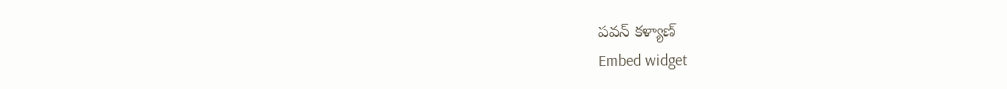పవన్ కళ్యాణ్
Embed widget